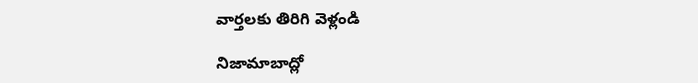వార్తలకు తిరిగి వెళ్లండి

నిజామాబాద్లో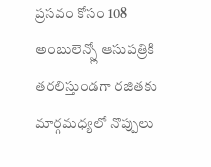ప్రసవం కోసం 108 అంబులెన్స్లో ఆసుపత్రికి తరలిస్తుండగా రజితకు మార్గమధ్యలో నొప్పులు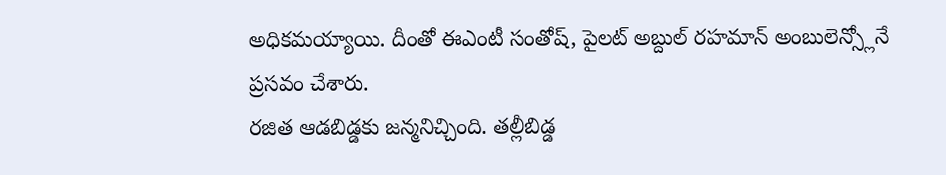అధికమయ్యాయి. దీంతో ఈఎంటీ సంతోష్, పైలట్ అబ్దుల్ రహమాన్ అంబులెన్స్లోనే ప్రసవం చేశారు.
రజిత ఆడబిడ్డకు జన్మనిచ్చింది. తల్లీబిడ్డ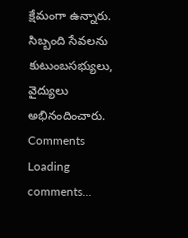క్షేమంగా ఉన్నారు. సిబ్బంది సేవలను కుటుంబసభ్యులు, వైద్యులు అభినందించారు.
Comments
Loading comments...